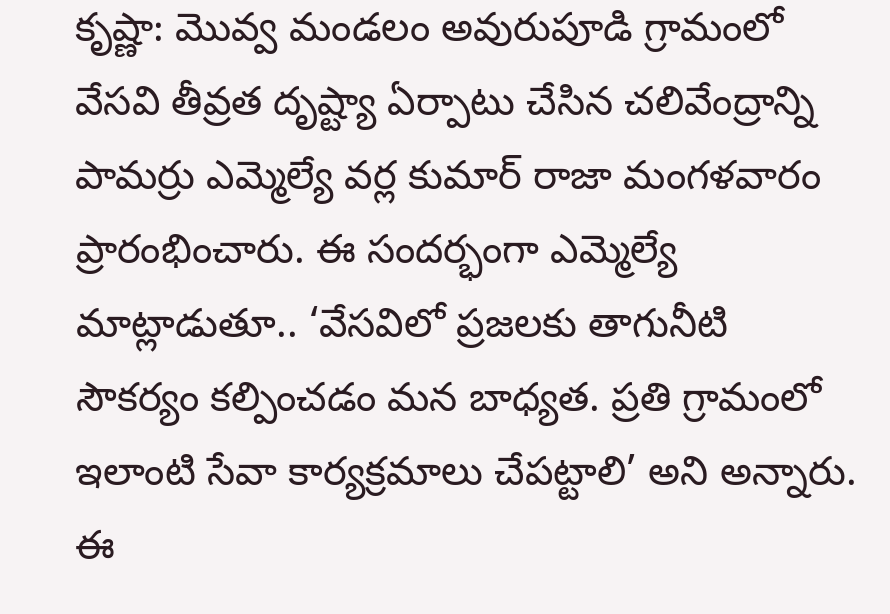కృష్ణా: మొవ్వ మండలం అవురుపూడి గ్రామంలో వేసవి తీవ్రత దృష్ట్యా ఏర్పాటు చేసిన చలివేంద్రాన్ని పామర్రు ఎమ్మెల్యే వర్ల కుమార్ రాజా మంగళవారం ప్రారంభించారు. ఈ సందర్భంగా ఎమ్మెల్యే మాట్లాడుతూ.. ‘వేసవిలో ప్రజలకు తాగునీటి సౌకర్యం కల్పించడం మన బాధ్యత. ప్రతి గ్రామంలో ఇలాంటి సేవా కార్యక్రమాలు చేపట్టాలి’ అని అన్నారు. ఈ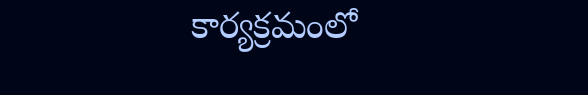కార్యక్రమంలో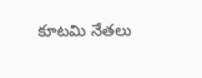కూటమి నేతలు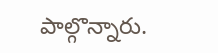పాల్గొన్నారు.